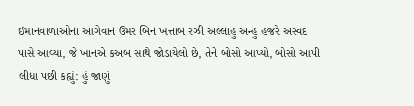ઇમાનવાળાઓના આગેવાન ઉમર બિન ખત્તાબ રઝી અલ્લાહુ અન્હુ હજરે અસ્વદ પાસે આવ્યા, જે ખાનએ કઅબ સાથે જોડાયેલો છે, તેને બોસો આપ્યો, બોસો આપી લીધા પછી કહ્યું: હું જાણું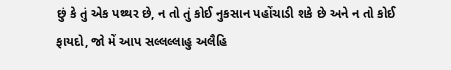છું કે તું એક પથ્થર છે, ન તો તું કોઈ નુકસાન પહોંચાડી શકે છે અને ન તો કોઈ ફાયદો, જો મેં આપ સલ્લલ્લાહુ અલૈહિ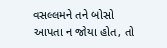વસલ્લમને તને બોસો આપતા ન જોયા હોત, તો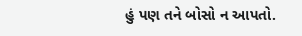હું પણ તને બોસો ન આપતો.